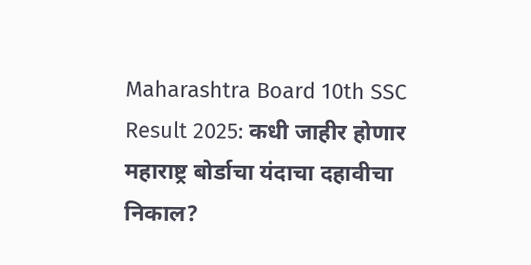Maharashtra Board 10th SSC Result 2025: कधी जाहीर होणार महाराष्ट्र बोर्डाचा यंदाचा दहावीचा निकाल?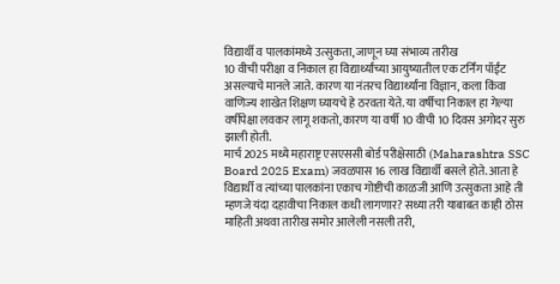विद्यार्थी व पालकांमध्ये उत्सुकता, जाणून घ्या संभाव्य तारीख
10 वीची परीक्षा व निकाल हा विद्यार्थ्यांच्या आयुष्यातील एक टर्निंग पॉईंट असल्याचे मानले जाते. कारण या नंतरच विद्यार्थ्यांना विज्ञान, कला किंवा वाणिज्य शाखेत शिक्षण घ्यायचे हे ठरवता येते. या वर्षीचा निकाल हा गेल्या वर्षीपेक्षा लवकर लागू शकतो, कारण या वर्षी 10 वीची 10 दिवस अगोदर सुरु झाली होती.
मार्च 2025 मध्ये महाराष्ट्र एसएससी बोर्ड परीक्षेसाठी (Maharashtra SSC Board 2025 Exam) जवळपास 16 लाख विद्यार्थी बसले होते. आता हे विद्यार्थी व त्यांच्या पालकांना एकाच गोष्टीची काळजी आणि उत्सुकता आहे ती म्हणजे यंदा दहावीचा निकाल कधी लागणार? सध्या तरी याबाबत काही ठोस माहिती अथवा तारीख समोर आलेली नसली तरी,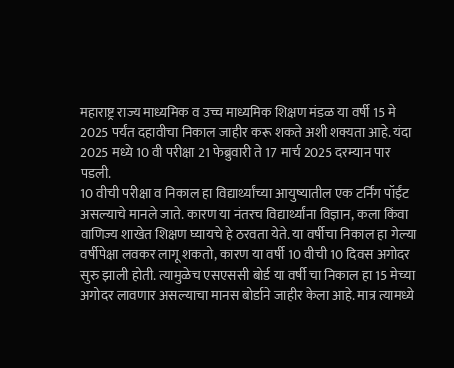महाराष्ट्र राज्य माध्यमिक व उच्च माध्यमिक शिक्षण मंडळ या वर्षी 15 मे 2025 पर्यंत दहावीचा निकाल जाहीर करू शकते अशी शक्यता आहे. यंदा 2025 मध्ये 10 वी परीक्षा 21 फेब्रुवारी ते 17 मार्च 2025 दरम्यान पार पडली.
10 वीची परीक्षा व निकाल हा विद्यार्थ्यांच्या आयुष्यातील एक टर्निंग पॉईंट असल्याचे मानले जाते. कारण या नंतरच विद्यार्थ्यांना विज्ञान, कला किंवा वाणिज्य शाखेत शिक्षण घ्यायचे हे ठरवता येते. या वर्षीचा निकाल हा गेल्या वर्षीपेक्षा लवकर लागू शकतो, कारण या वर्षी 10 वीची 10 दिवस अगोदर सुरु झाली होती. त्यामुळेच एसएससी बोर्ड या वर्षी चा निकाल हा 15 मेच्या अगोदर लावणार असल्याचा मानस बोर्डाने जाहीर केला आहे. मात्र त्यामध्ये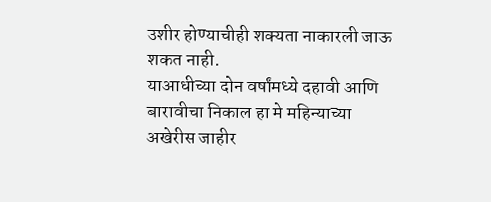उशीर होण्याचीही शक्यता नाकारली जाऊ शकत नाही.
याआधीच्या दोन वर्षांमध्ये दहावी आणि बारावीचा निकाल हा मे महिन्याच्या अखेरीस जाहीर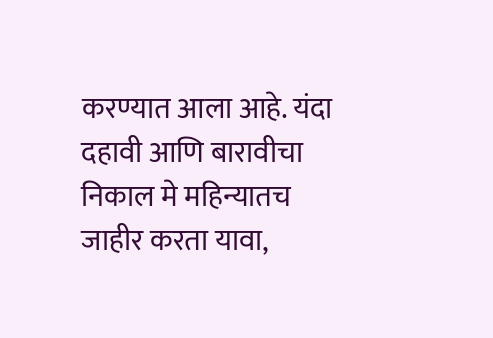करण्यात आला आहे. यंदा दहावी आणि बारावीचा निकाल मे महिन्यातच जाहीर करता यावा,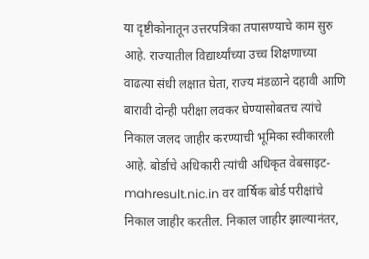या दृष्टीकोनातून उत्तरपत्रिका तपासण्याचे काम सुरु आहे. राज्यातील विद्यार्थ्यांच्या उच्च शिक्षणाच्या वाढत्या संधी लक्षात घेता, राज्य मंडळाने दहावी आणि बारावी दोन्ही परीक्षा लवकर घेण्यासोबतच त्यांचे निकाल जलद जाहीर करण्याची भूमिका स्वीकारली आहे. बोर्डाचे अधिकारी त्यांची अधिकृत वेबसाइट- mahresult.nic.in वर वार्षिक बोर्ड परीक्षांचे निकाल जाहीर करतील. निकाल जाहीर झाल्यानंतर,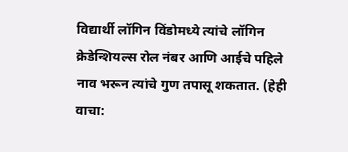विद्यार्थी लॉगिन विंडोमध्ये त्यांचे लॉगिन क्रेडेन्शियल्स रोल नंबर आणि आईचे पहिले नाव भरून त्यांचे गुण तपासू शकतात. (हेही वाचा: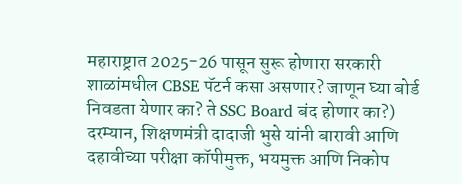महाराष्ट्रात 2025-26 पासून सुरू होणारा सरकारी शाळांमधील CBSE पॅटर्न कसा असणार? जाणून घ्या बोर्ड निवडता येणार का? ते SSC Board बंद होणार का?)
दरम्यान, शिक्षणमंत्री दादाजी भुसे यांनी बारावी आणि दहावीच्या परीक्षा कॉपीमुक्त, भयमुक्त आणि निकोप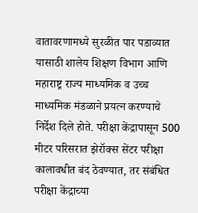वातावरणामध्ये सुरळीत पार पडाव्यात यासाठी शालेय शिक्षण विभाग आणि महाराष्ट्र राज्य माध्यमिक व उच्च माध्यमिक मंडळाने प्रयत्न करण्याचे निर्देश दिले होते. परीक्षा केंद्रापासून 500 मीटर परिसरात झेरॉक्स सेंटर परीक्षा कालावधीत बंद ठेवण्यात, तर संबंधित परीक्षा केंद्राच्या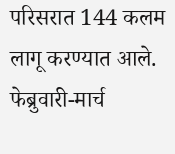परिसरात 144 कलम लागू करण्यात आले. फेब्रुवारी-मार्च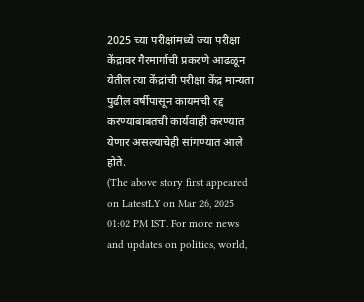2025 च्या परीक्षांमध्ये ज्या परीक्षा केंद्रावर गैरमार्गाची प्रकरणे आढळून येतील त्या केंद्रांची परीक्षा केंद्र मान्यता पुढील वर्षीपासून कायमची रद्द करण्याबाबतची कार्यवाही करण्यात येणार असल्याचेही सांगण्यात आले होते.
(The above story first appeared on LatestLY on Mar 26, 2025 01:02 PM IST. For more news and updates on politics, world,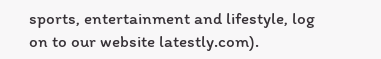sports, entertainment and lifestyle, log on to our website latestly.com).